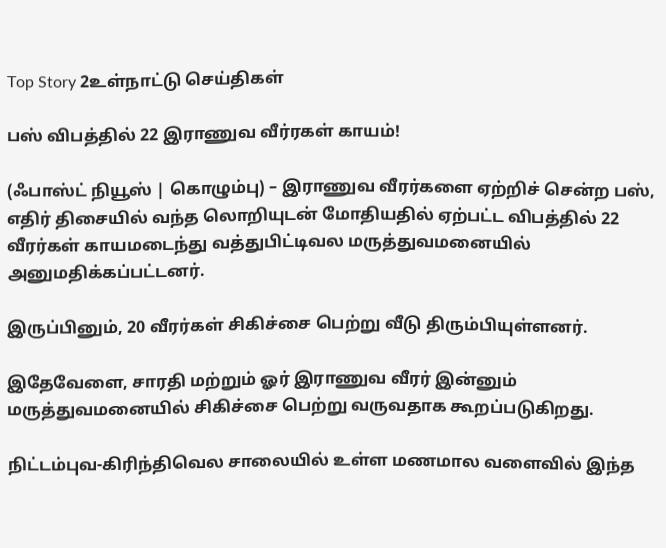Top Story 2உள்நாட்டு செய்திகள்

பஸ் விபத்தில் 22 இராணுவ வீர்ரகள் காயம்!

(ஃபாஸ்ட் நியூஸ் | கொழும்பு) – இராணுவ வீரர்களை ஏற்றிச் சென்ற பஸ், எதிர் திசையில் வந்த லொறியுடன் மோதியதில் ஏற்பட்ட விபத்தில் 22 வீரர்கள் காயமடைந்து வத்துபிட்டிவல மருத்துவமனையில் அனுமதிக்கப்பட்டனர்.

இருப்பினும், 20 வீரர்கள் சிகிச்சை பெற்று வீடு திரும்பியுள்ளனர்.

இதேவேளை, சாரதி மற்றும் ஓர் இராணுவ வீரர் இன்னும் மருத்துவமனையில் சிகிச்சை பெற்று வருவதாக கூறப்படுகிறது.

நிட்டம்புவ-கிரிந்திவெல சாலையில் உள்ள மணமால வளைவில் இந்த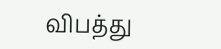விபத்து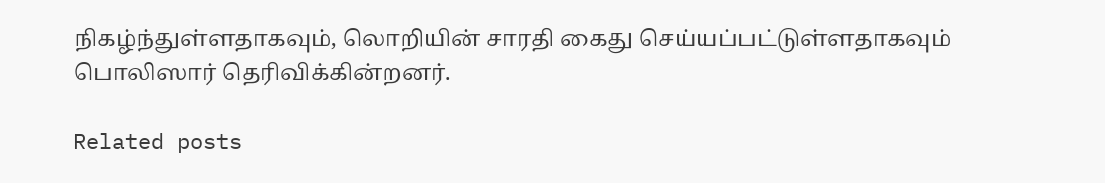நிகழ்ந்துள்ளதாகவும், லொறியின் சாரதி கைது செய்யப்பட்டுள்ளதாகவும் பொலிஸார் தெரிவிக்கின்றனர்.

Related posts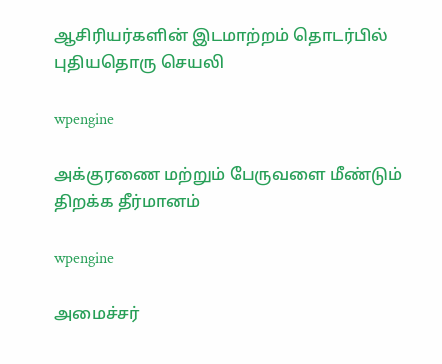ஆசிரியர்களின் இடமாற்றம் தொடர்பில் புதியதொரு செயலி

wpengine

அக்குரணை மற்றும் பேருவளை மீண்டும் திறக்க தீர்மானம்

wpengine

அமைச்சர்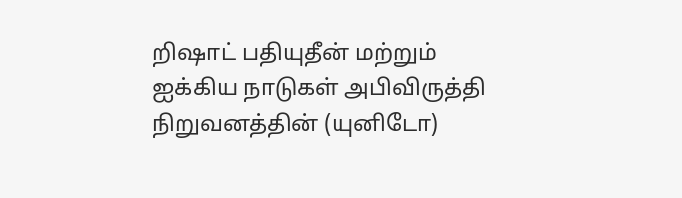றிஷாட் பதியுதீன் மற்றும் ஐக்கிய நாடுகள் அபிவிருத்தி நிறுவனத்தின் (யுனிடோ)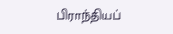பிராந்தியப்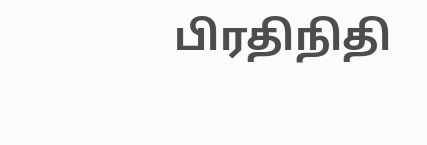பிரதிநிதி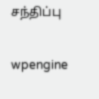சந்திப்பு

wpengine